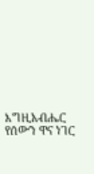እግዚአብሔር የሰውን ዋና ነገር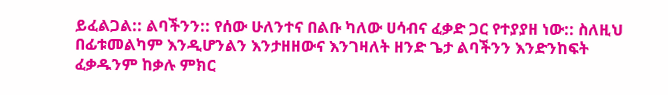ይፈልጋል:: ልባችንን:: የሰው ሁለንተና በልቡ ካለው ሀሳብና ፈቃድ ጋር የተያያዘ ነው:: ስለዚህ በፊቱመልካም እንዲሆንልን እንታዘዘውና እንገዛለት ዘንድ ጌታ ልባችንን እንድንከፍት ፈቃዱንም ከቃሉ ምክር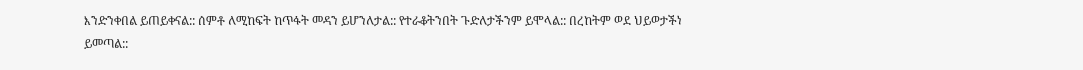እንድንቀበል ይጠይቀናል:: ሰምቶ ለሚከፍት ከጥፋት መዳን ይሆንለታል:: የተራቆትንበት ጉድለታችንም ይሞላል:: በረከትም ወደ ህይወታችነ ይመጣል::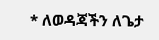* ለወዳጃችን ለጌታ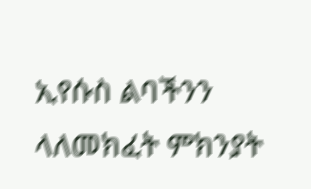ኢየሱስ ልባችንን ላለመክፈት ምክንያት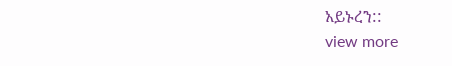አይኑረን::
view more